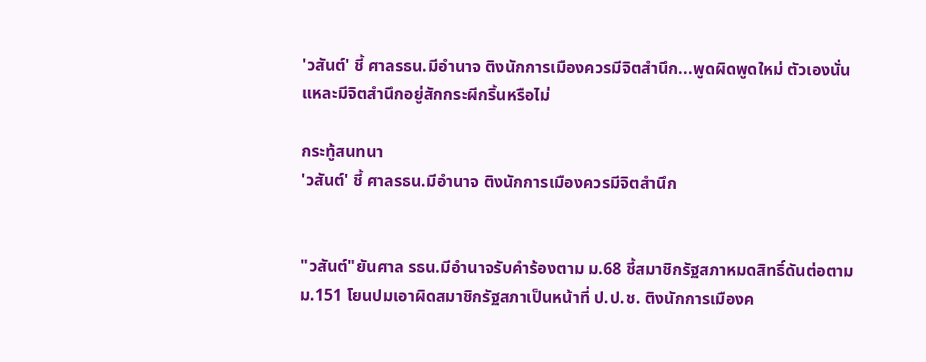'วสันต์' ชี้ ศาลรธน.มีอำนาจ ติงนักการเมืองควรมีจิตสำนึก...พูดผิดพูดใหม่ ตัวเองนั่นแหละมีจิตสำนึกอยู่สักกระผีกริ้นหรือไม่

กระทู้สนทนา
'วสันต์' ชี้ ศาลรธน.มีอำนาจ ติงนักการเมืองควรมีจิตสำนึก


"วสันต์"ยันศาล รธน.มีอำนาจรับคำร้องตาม ม.68 ชี้สมาชิกรัฐสภาหมดสิทธิ์ดันต่อตาม ม.151 โยนปมเอาผิดสมาชิกรัฐสภาเป็นหน้าที่ ป.ป.ช. ติงนักการเมืองค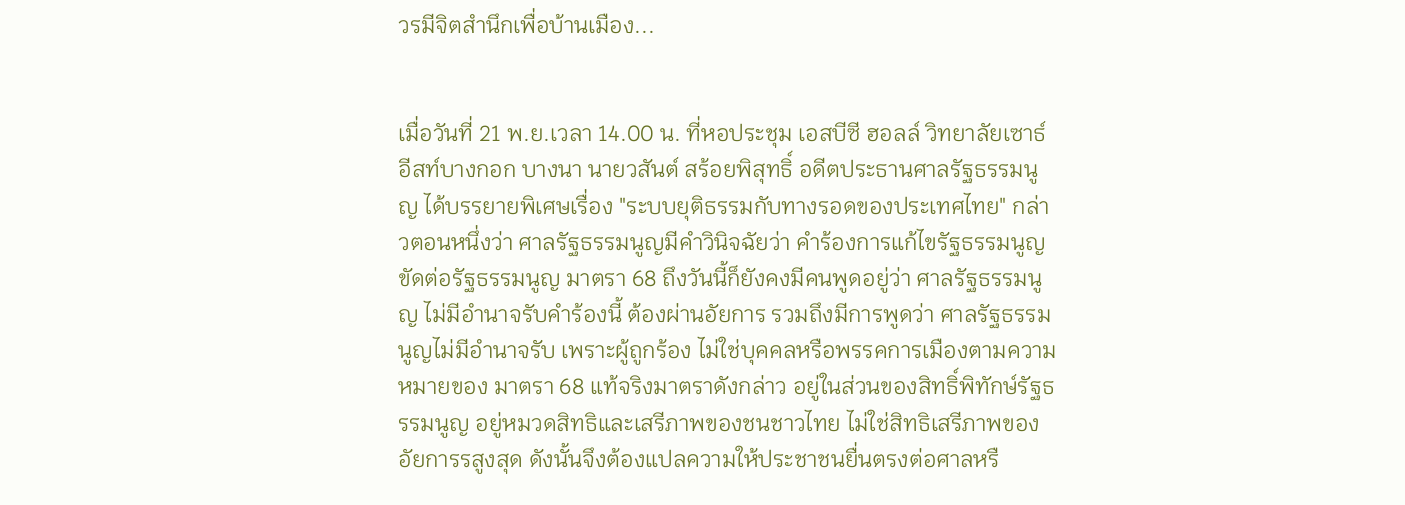วรมีจิตสำนึกเพื่อบ้านเมือง...


เมื่อวันที่ 21 พ.ย.เวลา 14.00 น. ที่หอประชุม เอสบีซี ฮอลล์ วิทยาลัยเซาธ์อีสท์บางกอก บางนา นายวสันต์ สร้อยพิสุทธิ์ อดีตประธานศาลรัฐธรรมนูญ ได้บรรยายพิเศษเรื่อง "ระบบยุติธรรมกับทางรอดของประเทศไทย" กล่าวตอนหนึ่งว่า ศาลรัฐธรรมนูญมีคำวินิจฉัยว่า คำร้องการแก้ไขรัฐธรรมนูญ ขัดต่อรัฐธรรมนูญ มาตรา 68 ถึงวันนี้ก็ยังคงมีคนพูดอยู่ว่า ศาลรัฐธรรมนูญ ไม่มีอำนาจรับคำร้องนี้ ต้องผ่านอัยการ รวมถึงมีการพูดว่า ศาลรัฐธรรมนูญไม่มีอำนาจรับ เพราะผู้ถูกร้อง ไม่ใช่บุคคลหรือพรรคการเมืองตามความหมายของ มาตรา 68 แท้จริงมาตราดังกล่าว อยู่ในส่วนของสิทธิ์พิทักษ์รัฐธรรมนูญ อยู่หมวดสิทธิและเสรีภาพของชนชาวไทย ไม่ใช่สิทธิเสรีภาพของอัยการรสูงสุด ดังนั้นจึงต้องแปลความให้ประชาชนยื่นตรงต่อศาลหรื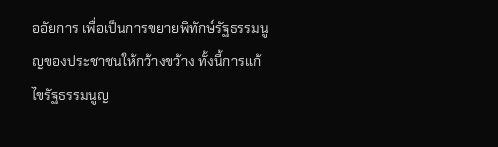ออัยการ เพื่อเป็นการขยายพิทักษ์รัฐธรรมนูญของประชาชนให้กว้างขว้าง ทั้งนี้การแก้ไขรัฐธรรมนูญ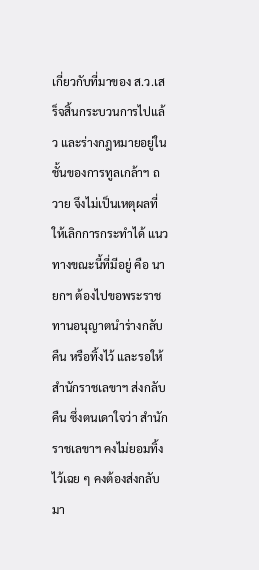เกี่ยวกับที่มาของ ส.ว.เสร็จสิ้นกระบวนการไปแล้ว และร่างกฎหมายอยู่ในชั้นของการทูลเกล้าฯ ถวาย จึงไม่เป็นเหตุผลที่ให้เลิกการกระทำได้ แนวทางขณะนี้ที่มีอยู่ คือ นายกฯ ต้องไปขอพระราชทานอนุญาตนำร่างกลับคืน หรือทิ้งไว้ และรอให้สำนักราชเลขาฯ ส่งกลับคืน ซึ่งตนเดาใจว่า สำนักราชเลขาฯ คงไม่ยอมทิ้งไว้เฉย ๆ คงต้องส่งกลับมา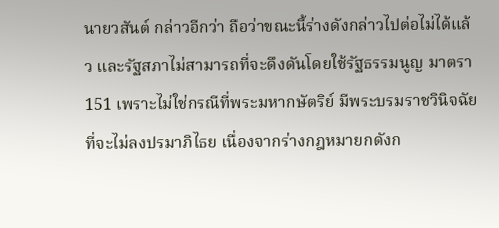นายวสันต์ กล่าวอีกว่า ถือว่าขณะนี้ร่างดังกล่าวไปต่อไม่ได้แล้ว และรัฐสภาไม่สามารถที่จะดึงดันโดยใช้รัฐธรรมนูญ มาตรา 151 เพราะไม่ใช่กรณีที่พระมหากษัตริย์ มีพระบรมราชวินิจฉัย ที่จะไม่ลงปรมาภิไธย เนื่องจากร่างกฎหมายกดังก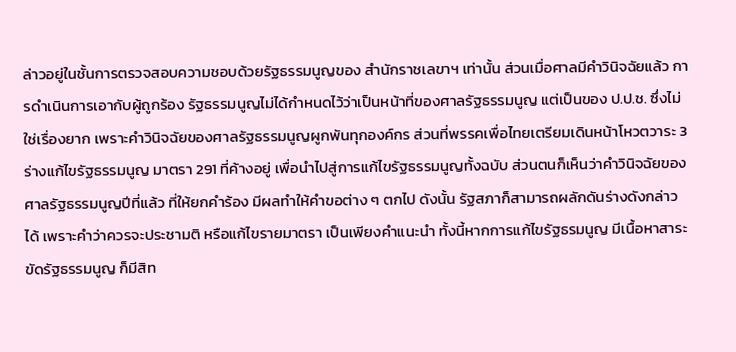ล่าวอยู่ในชั้นการตรวจสอบความชอบด้วยรัฐธรรมนูญของ สำนักราชเลขาฯ เท่านั้น ส่วนเมื่อศาลมีคำวินิจฉัยแล้ว การดำเนินการเอากับผู้ถูกร้อง รัฐธรรมนูญไม่ได้กำหนดไว้ว่าเป็นหน้าที่ของศาลรัฐธรรมนูญ แต่เป็นของ ป.ป.ช. ซึ่งไม่ใช่เรื่องยาก เพราะคำวินิจฉัยของศาลรัฐธรรมนูญผูกพันทุกองค์กร ส่วนที่พรรคเพื่อไทยเตรียมเดินหน้าโหวตวาระ 3 ร่างแก้ไขรัฐธรรมนูญ มาตรา 291 ที่ค้างอยู่ เพื่อนำไปสู่การแก้ไขรัฐธรรมนูญทั้งฉบับ ส่วนตนก็เห็นว่าคำวินิจฉัยของศาลรัฐธรรมนูญปีที่แล้ว ที่ให้ยกคำร้อง มีผลทำให้คำขอต่าง ๆ ตกไป ดังนั้น รัฐสภาก็สามารถผลักดันร่างดังกล่าวได้ เพราะคำว่าควรจะประชามติ หรือแก้ไขรายมาตรา เป็นเพียงคำแนะนำ ทั้งนี้หากการแก้ไขรัฐธรมนูญ มีเนื้อหาสาระขัดรัฐธรรมนูญ ก็มีสิท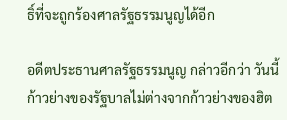ธิ์ที่จะถูกร้องศาลรัฐธรรมนูญได้อีก

อดีตประธานศาลรัฐธรรมนูญ กล่าวอีกว่า วันนี้ก้าวย่างของรัฐบาลไม่ต่างจากก้าวย่างของฮิต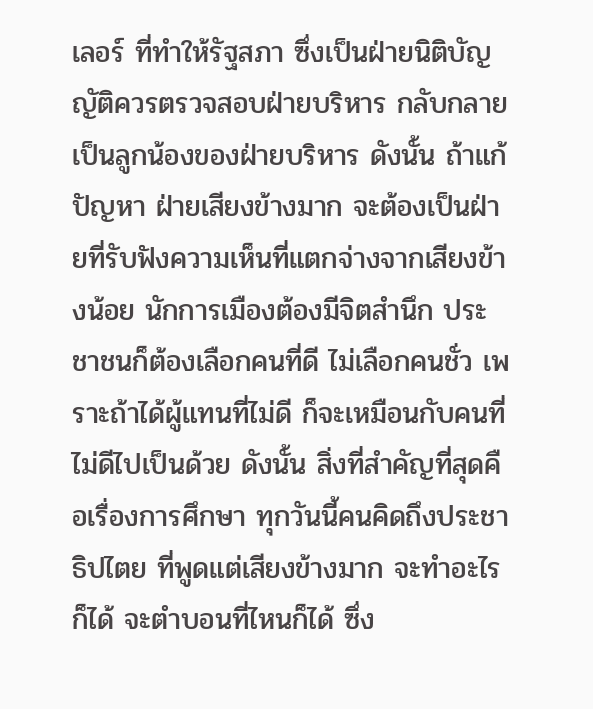เลอร์ ที่ทำให้รัฐสภา ซึ่งเป็นฝ่ายนิติบัญญัติควรตรวจสอบฝ่ายบริหาร กลับกลายเป็นลูกน้องของฝ่ายบริหาร ดังนั้น ถ้าแก้ปัญหา ฝ่ายเสียงข้างมาก จะต้องเป็นฝ่ายที่รับฟังความเห็นที่แตกจ่างจากเสียงข้างน้อย นักการเมืองต้องมีจิตสำนึก ประชาชนก็ต้องเลือกคนที่ดี ไม่เลือกคนชั่ว เพราะถ้าได้ผู้แทนที่ไม่ดี ก็จะเหมือนกับคนที่ไม่ดีไปเป็นด้วย ดังนั้น สิ่งที่สำคัญที่สุดคือเรื่องการศึกษา ทุกวันนี้คนคิดถึงประชาธิปไตย ที่พูดแต่เสียงข้างมาก จะทำอะไรก็ได้ จะตำบอนที่ไหนก็ได้ ซึ่ง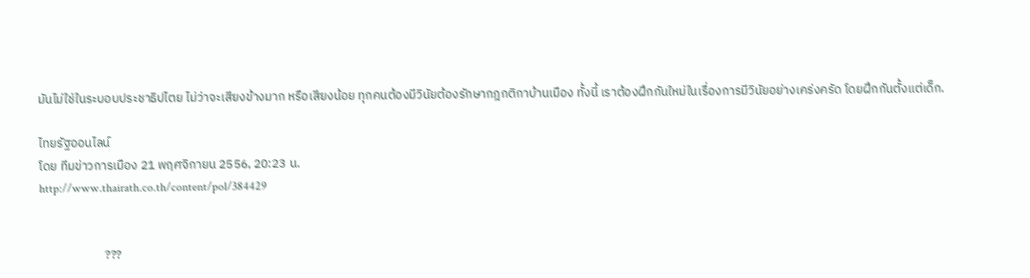มันไม่ใช่ในระบอบประชาธิปไตย ไม่ว่าจะเสียงข้างมาก หรือเสียงน้อย ทุกคนต้องมีวินัยต้องรักษากฎกติกาบ้านเมือง ทั้งนี้ เราต้องฝึกกันใหม่ในเรื่องการมีวินัยอย่างเคร่งครัด โดยฝึกกันตั้งแต่เด็ก.

ไทยรัฐออนไลน์
โดย ทีมข่าวการเมือง 21 พฤศจิกายน 2556, 20:23 น.
http://www.thairath.co.th/content/pol/384429


                       ???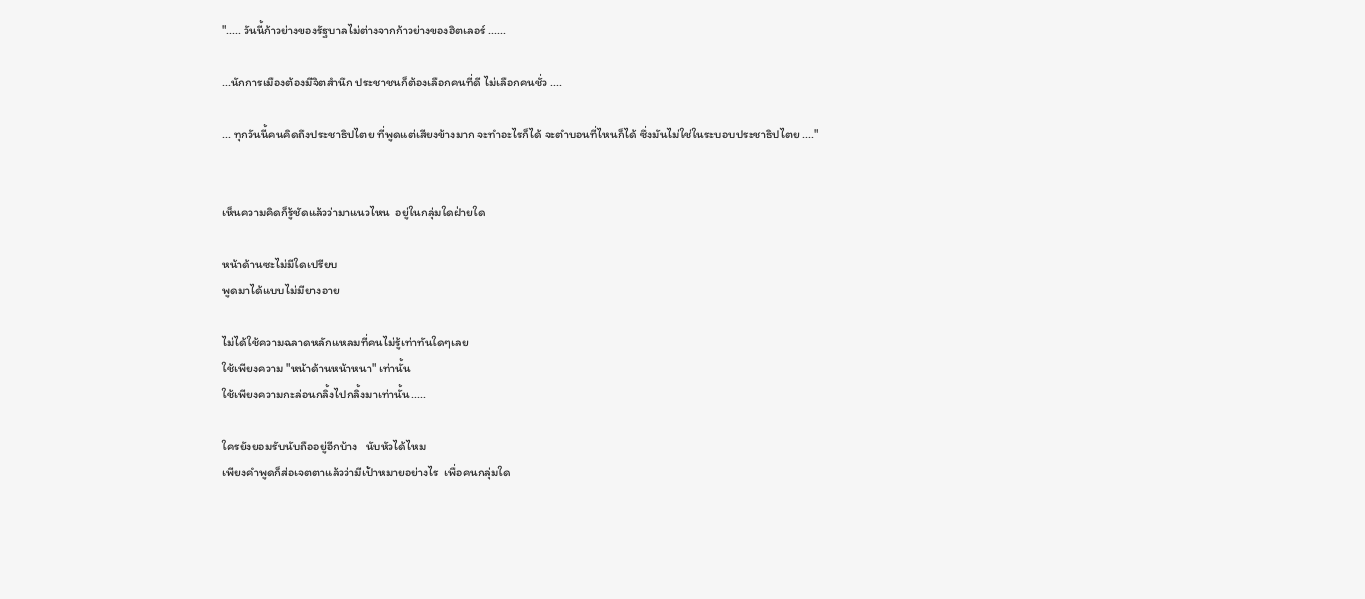"..... วันนี้ก้าวย่างของรัฐบาลไม่ต่างจากก้าวย่างของฮิตเลอร์ ......

...นักการเมืองต้องมีจิตสำนึก ประชาชนก็ต้องเลือกคนที่ดี ไม่เลือกคนชั่ว ....

... ทุกวันนี้คนคิดถึงประชาธิปไตย ที่พูดแต่เสียงข้างมาก จะทำอะไรก็ได้ จะตำบอนที่ไหนก็ได้ ซึ่งมันไม่ใช่ในระบอบประชาธิปไตย ...."


เห็นความคิดก็รู้ชัดแล้วว่ามาแนวไหน  อยู่ในกลุ่มใดฝ่ายใด

หน้าด้านซะไม่มีใดเปรียบ
พูดมาได้แบบไม่มียางอาย

ไม่ได้ใช้ความฉลาดหลักแหลมที่คนไม่รู้เท่าทันใดๆเลย
ใช้เพียงความ "หน้าด้านหน้าหนา" เท่านั้น
ใช้เพียงความกะล่อนกลิ้งไปกลิ้งมาเท่านั้น.....

ใครยังยอมรับนับถืออยู่อีกบ้าง   นับหัวได้ไหม
เพียงคำพูดก็ส่อเจตตาแล้วว่ามีเป้าหมายอย่างไร  เพื่อคนกลุ่มใด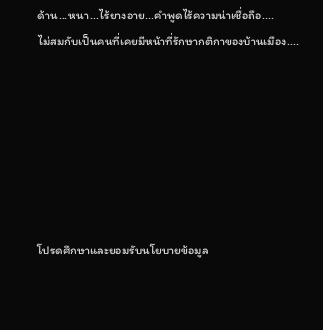ด้าน...หนา...ไร้ยางอาย...คำพูดไร้ความน่าเชื่อถือ....
ไม่สมกับเป็นคนที่เคยมีหน้าที่รักษากติกาของบ้านเมือง....







โปรดศึกษาและยอมรับนโยบายข้อมูล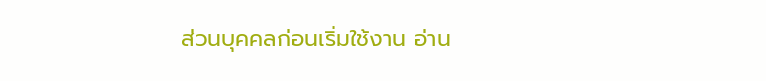ส่วนบุคคลก่อนเริ่มใช้งาน อ่าน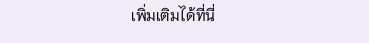เพิ่มเติมได้ที่นี่